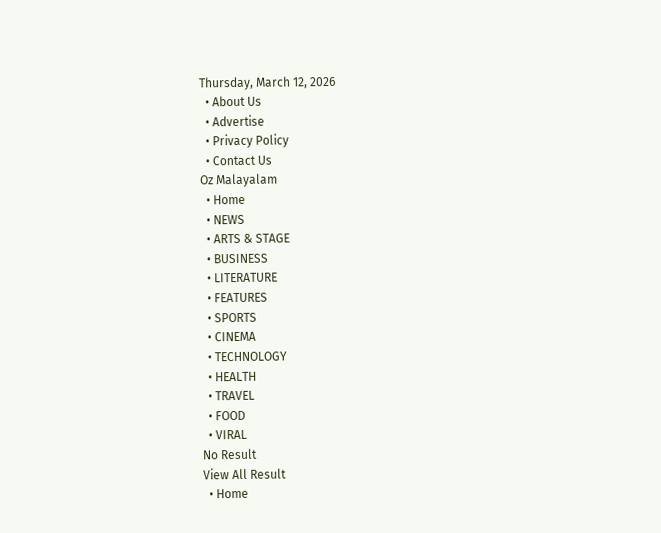Thursday, March 12, 2026
  • About Us
  • Advertise
  • Privacy Policy
  • Contact Us
Oz Malayalam
  • Home
  • NEWS
  • ARTS & STAGE
  • BUSINESS
  • LITERATURE
  • FEATURES
  • SPORTS
  • CINEMA
  • TECHNOLOGY
  • HEALTH
  • TRAVEL
  • FOOD
  • VIRAL
No Result
View All Result
  • Home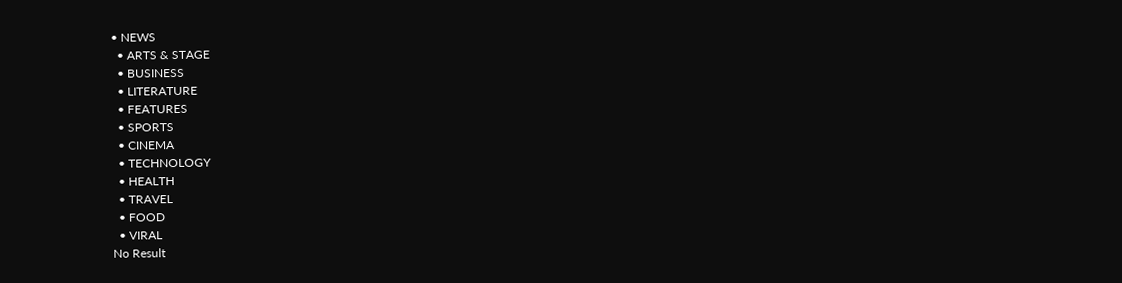• NEWS
  • ARTS & STAGE
  • BUSINESS
  • LITERATURE
  • FEATURES
  • SPORTS
  • CINEMA
  • TECHNOLOGY
  • HEALTH
  • TRAVEL
  • FOOD
  • VIRAL
No Result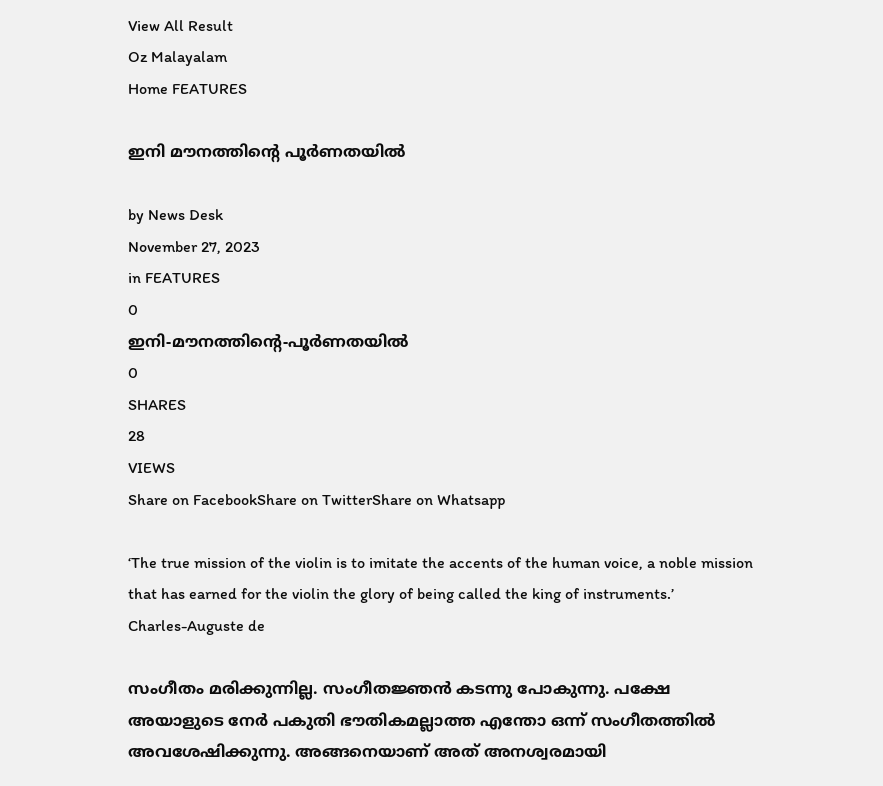View All Result
Oz Malayalam
Home FEATURES

ഇനി മൗനത്തിന്‍റെ പൂർണതയിൽ

by News Desk
November 27, 2023
in FEATURES
0
ഇനി-മൗനത്തിന്‍റെ-പൂർണതയിൽ
0
SHARES
28
VIEWS
Share on FacebookShare on TwitterShare on Whatsapp

‘The true mission of the violin is to imitate the accents of the human voice, a noble mission that has earned for the violin the glory of being called the king of instruments.’
Charles-Auguste de

സംഗീതം മരിക്കുന്നില്ല. സംഗീതജ്ഞൻ കടന്നു പോകുന്നു. പക്ഷേ അയാളുടെ നേർ പകുതി ഭൗതികമല്ലാത്ത എന്തോ ഒന്ന് സംഗീതത്തിൽ അവശേഷിക്കുന്നു. അങ്ങനെയാണ് അത് അനശ്വരമായി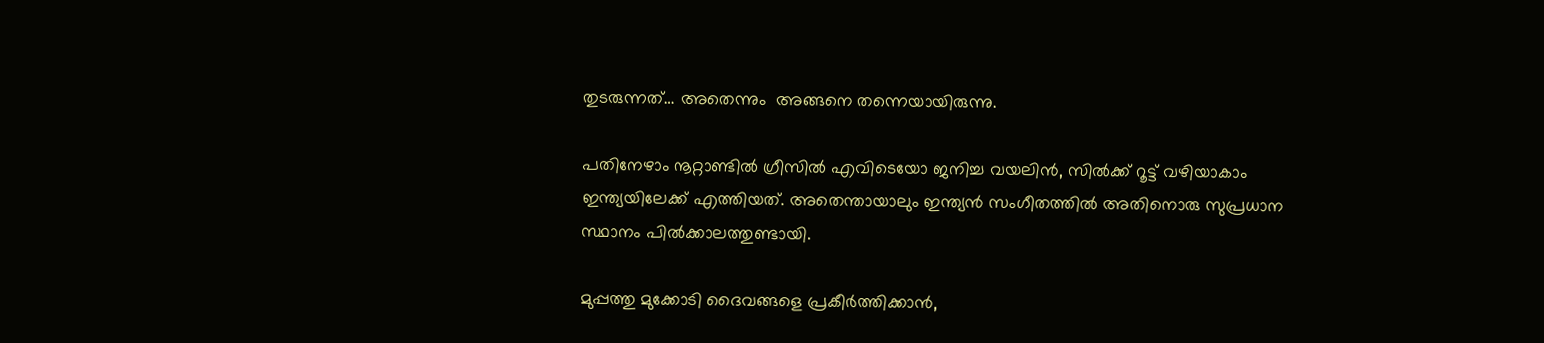തുടരുന്നത്… അതെന്നും  അങ്ങനെ തന്നെയായിരുന്നു.

പതിനേഴാം നൂറ്റാണ്ടിൽ ഗ്രീസിൽ എവിടെയോ ജനിച്ച വയലിൻ, സിൽക്ക് റൂട്ട് വഴിയാകാം ഇന്ത്യയിലേക്ക് എത്തിയത്. അതെന്തായാലും ഇന്ത്യൻ സംഗീതത്തിൽ അതിനൊരു സുപ്രധാന സ്ഥാനം പിൽക്കാലത്തുണ്ടായി.

മുപ്പത്തു മുക്കോടി ദൈവങ്ങളെ പ്രകീർത്തിക്കാൻ,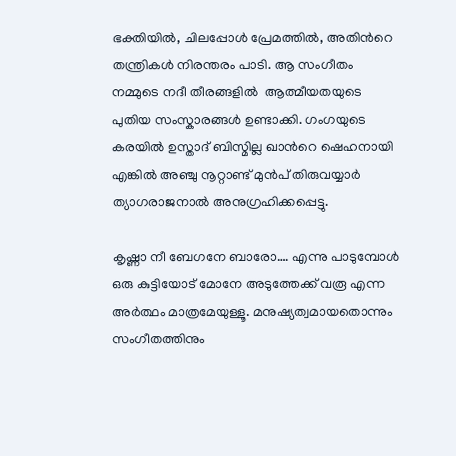ഭക്തിയിൽ, ചിലപ്പോൾ പ്രേമത്തിൽ, അതിന്‍റെ തന്ത്രികൾ നിരന്തരം പാടി. ആ സംഗീതം നമ്മുടെ നദീ തീരങ്ങളിൽ  ആത്മീയതയുടെ പുതിയ സംസ്കാരങ്ങൾ ഉണ്ടാക്കി. ഗംഗയുടെ കരയിൽ ഉസ്താദ് ബിസ്മില്ല ഖാന്‍റെ ഷെഹനായി എങ്കിൽ അഞ്ചു നൂറ്റാണ്ട് മുൻപ് തിരുവയ്യാർ ത്യാഗരാജനാൽ അനുഗ്രഹിക്കപ്പെട്ടു.

കൃഷ്ണാ നീ ബേഗനേ ബാരോ…. എന്നു പാടുമ്പോൾ ഒരു കുട്ടിയോട് മോനേ അടുത്തേക്ക് വരൂ എന്ന അർത്ഥം മാത്രമേയുള്ളൂ. മനുഷ്യത്വമായതൊന്നും സംഗീതത്തിനും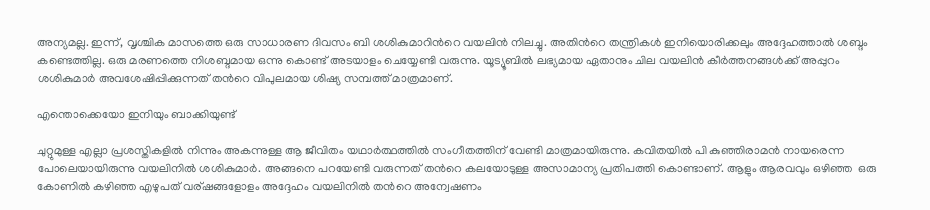അന്യമല്ല. ഇന്ന്, വൃശ്ചിക മാസത്തെ ഒരു സാധാരണ ദിവസം ബി ശശികുമാറിന്‍റെ വയലിൻ നിലച്ചു. അതിന്‍റെ തന്ത്രികൾ ഇനിയൊരിക്കലും അദ്ദേഹത്താൽ ശബ്ദം കണ്ടെത്തില്ല. ഒരു മരണത്തെ നിശബ്ദമായ ഒന്നു കൊണ്ട് അടയാളം ചെയ്യേണ്ടി വരുന്നു. യൂട്യൂബിൽ ലഭ്യമായ ഏതാനും ചില വയലിൻ കീർത്തനങ്ങൾക്ക് അപ്പുറം ശശികുമാർ അവശേഷിപ്പിക്കുന്നത് തന്‍റെ വിപുലമായ ശിഷ്യ സമ്പത്ത് മാത്രമാണ്.

എന്തൊക്കെയോ ഇനിയും ബാക്കിയുണ്ട്

ചുറ്റുമുള്ള എല്ലാ പ്രശസ്തികളിൽ നിന്നും അകന്നുള്ള ആ ജീവിതം യഥാർത്ഥത്തിൽ സംഗീതത്തിന് വേണ്ടി മാത്രമായിരുന്നു. കവിതയിൽ പി കുഞ്ഞിരാമൻ നായരെന്ന പോലെയായിരുന്നു വയലിനിൽ ശശികുമാർ. അങ്ങനെ പറയേണ്ടി വരുന്നത് തന്‍റെ കലയോടുള്ള അസാമാന്യ പ്രതിപത്തി കൊണ്ടാണ്. ആളും ആരവവും ഒഴിഞ്ഞ  ഒരു കോണിൽ കഴിഞ്ഞ എഴുപത് വര്ഷങ്ങളോളം അദ്ദേഹം വയലിനിൽ തന്‍റെ അന്വേഷണം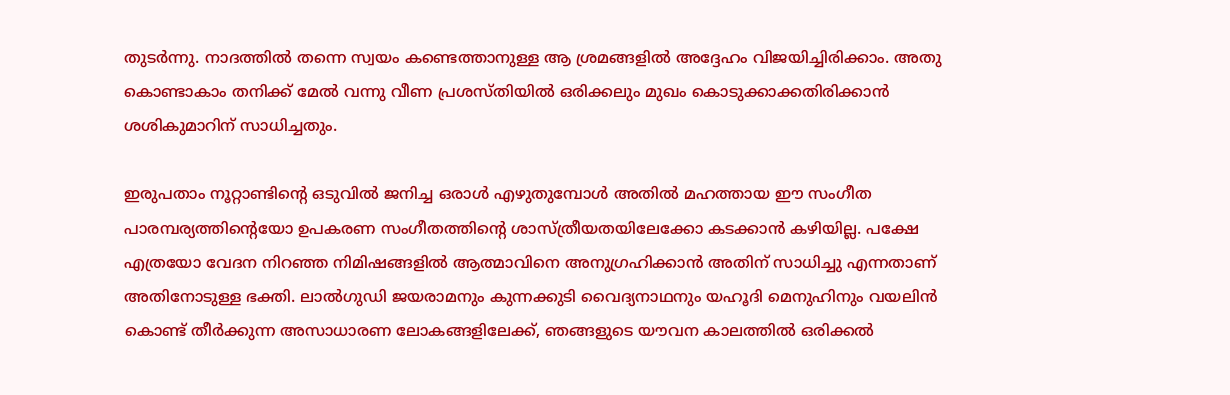തുടർന്നു. നാദത്തിൽ തന്നെ സ്വയം കണ്ടെത്താനുള്ള ആ ശ്രമങ്ങളിൽ അദ്ദേഹം വിജയിച്ചിരിക്കാം. അതു കൊണ്ടാകാം തനിക്ക് മേൽ വന്നു വീണ പ്രശസ്തിയിൽ ഒരിക്കലും മുഖം കൊടുക്കാക്കതിരിക്കാന്‍ ശശികുമാറിന് സാധിച്ചതും.

ഇരുപതാം നൂറ്റാണ്ടിന്‍റെ ഒടുവിൽ ജനിച്ച ഒരാൾ എഴുതുമ്പോൾ അതിൽ മഹത്തായ ഈ സംഗീത പാരമ്പര്യത്തിന്‍റെയോ ഉപകരണ സംഗീതത്തിന്‍റെ ശാസ്ത്രീയതയിലേക്കോ കടക്കാൻ കഴിയില്ല. പക്ഷേ എത്രയോ വേദന നിറഞ്ഞ നിമിഷങ്ങളിൽ ആത്മാവിനെ അനുഗ്രഹിക്കാൻ അതിന് സാധിച്ചു എന്നതാണ് അതിനോടുള്ള ഭക്തി. ലാൽഗുഡി ജയരാമനും കുന്നക്കുടി വൈദ്യനാഥനും യഹൂദി മെനുഹിനും വയലിൻ കൊണ്ട് തീർക്കുന്ന അസാധാരണ ലോകങ്ങളിലേക്ക്, ഞങ്ങളുടെ യൗവന കാലത്തിൽ ഒരിക്കൽ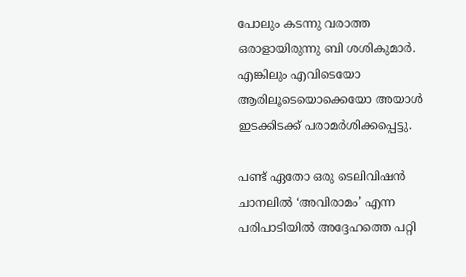പോലും കടന്നു വരാത്ത ഒരാളായിരുന്നു ബി ശശികുമാർ. എങ്കിലും എവിടെയോ ആരിലൂടെയൊക്കെയോ അയാൾ ഇടക്കിടക്ക് പരാമർശിക്കപ്പെട്ടു.

പണ്ട് ഏതോ ഒരു ടെലിവിഷൻ ചാനലിൽ ‘അവിരാമം’ എന്ന പരിപാടിയിൽ അദ്ദേഹത്തെ പറ്റി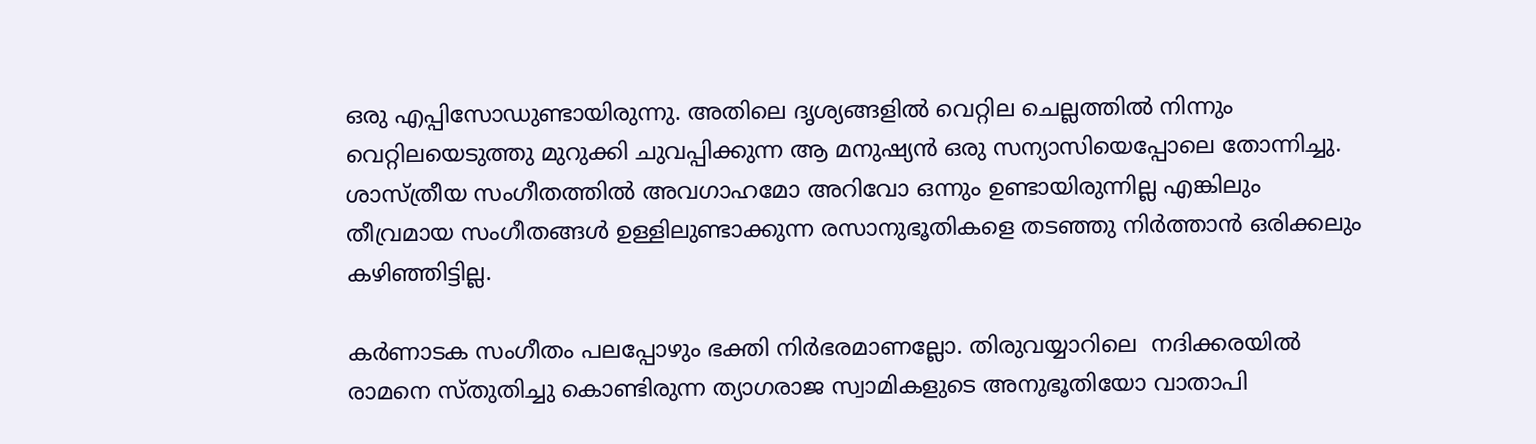ഒരു എപ്പിസോഡുണ്ടായിരുന്നു. അതിലെ ദൃശ്യങ്ങളിൽ വെറ്റില ചെല്ലത്തിൽ നിന്നും വെറ്റിലയെടുത്തു മുറുക്കി ചുവപ്പിക്കുന്ന ആ മനുഷ്യൻ ഒരു സന്യാസിയെപ്പോലെ തോന്നിച്ചു. ശാസ്ത്രീയ സംഗീതത്തിൽ അവഗാഹമോ അറിവോ ഒന്നും ഉണ്ടായിരുന്നില്ല എങ്കിലും തീവ്രമായ സംഗീതങ്ങൾ ഉള്ളിലുണ്ടാക്കുന്ന രസാനുഭൂതികളെ തടഞ്ഞു നിർത്താൻ ഒരിക്കലും കഴിഞ്ഞിട്ടില്ല.

കർണാടക സംഗീതം പലപ്പോഴും ഭക്തി നിർഭരമാണല്ലോ. തിരുവയ്യാറിലെ  നദിക്കരയിൽ രാമനെ സ്തുതിച്ചു കൊണ്ടിരുന്ന ത്യാഗരാജ സ്വാമികളുടെ അനുഭൂതിയോ വാതാപി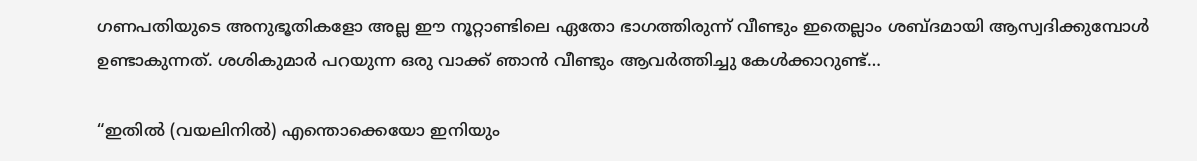ഗണപതിയുടെ അനുഭൂതികളോ അല്ല ഈ നൂറ്റാണ്ടിലെ ഏതോ ഭാഗത്തിരുന്ന് വീണ്ടും ഇതെല്ലാം ശബ്ദമായി ആസ്വദിക്കുമ്പോൾ ഉണ്ടാകുന്നത്. ശശികുമാർ പറയുന്ന ഒരു വാക്ക് ഞാൻ വീണ്ടും ആവർത്തിച്ചു കേൾക്കാറുണ്ട്…

“ഇതിൽ (വയലിനിൽ) എന്തൊക്കെയോ ഇനിയും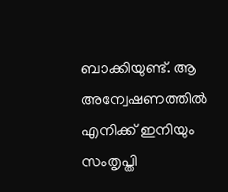ബാക്കിയുണ്ട്. ആ അന്വേഷണത്തിൽ എനിക്ക് ഇനിയും സംതൃപ്തി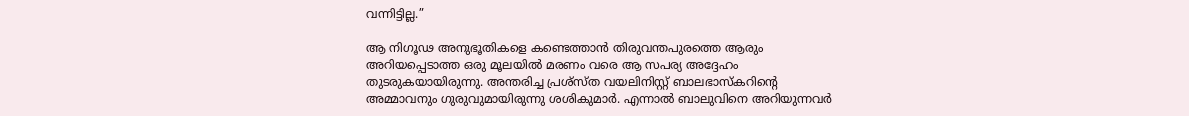വന്നിട്ടില്ല.”

ആ നിഗൂഢ അനുഭൂതികളെ കണ്ടെത്താൻ തിരുവന്തപുരത്തെ ആരും അറിയപ്പെടാത്ത ഒരു മൂലയിൽ മരണം വരെ ആ സപര്യ അദ്ദേഹം തുടരുകയായിരുന്നു. അന്തരിച്ച പ്രശ്‌സ്ത വയലിനിസ്റ്റ് ബാലഭാസ്കറിന്‍റെ അമ്മാവനും ഗുരുവുമായിരുന്നു ശശികുമാർ. എന്നാൽ ബാലുവിനെ അറിയുന്നവർ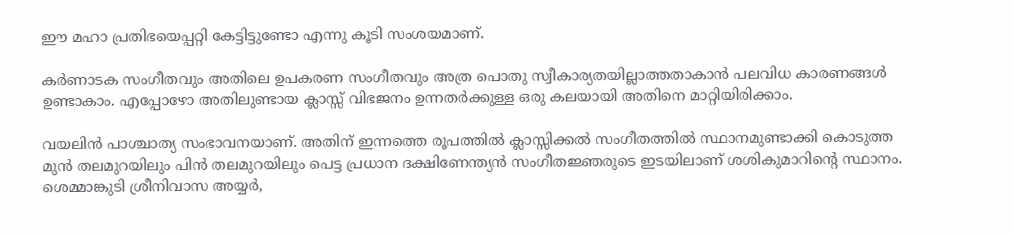ഈ മഹാ പ്രതിഭയെപ്പറ്റി കേട്ടിട്ടുണ്ടോ എന്നു കൂടി സംശയമാണ്.

കർണാടക സംഗീതവും അതിലെ ഉപകരണ സംഗീതവും അത്ര പൊതു സ്വീകാര്യതയില്ലാത്തതാകാൻ പലവിധ കാരണങ്ങൾ ഉണ്ടാകാം. എപ്പോഴോ അതിലുണ്ടായ ക്ലാസ്സ്‌ വിഭജനം ഉന്നതർക്കുള്ള ഒരു കലയായി അതിനെ മാറ്റിയിരിക്കാം.

വയലിൻ പാശ്ചാത്യ സംഭാവനയാണ്. അതിന് ഇന്നത്തെ രൂപത്തിൽ ക്ലാസ്സിക്കൽ സംഗീതത്തിൽ സ്ഥാനമുണ്ടാക്കി കൊടുത്ത മുൻ തലമുറയിലും പിൻ തലമുറയിലും പെട്ട പ്രധാന ദക്ഷിണേന്ത്യൻ സംഗീതജ്ഞരുടെ ഇടയിലാണ് ശശികുമാറിന്‍റെ സ്ഥാനം. ശെമ്മാങ്കുടി ശ്രീനിവാസ അയ്യർ,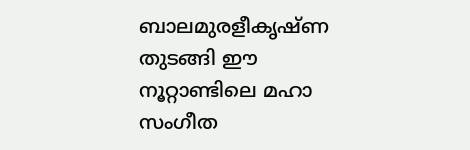ബാലമുരളീകൃഷ്ണ  തുടങ്ങി ഈ നൂറ്റാണ്ടിലെ മഹാ സംഗീത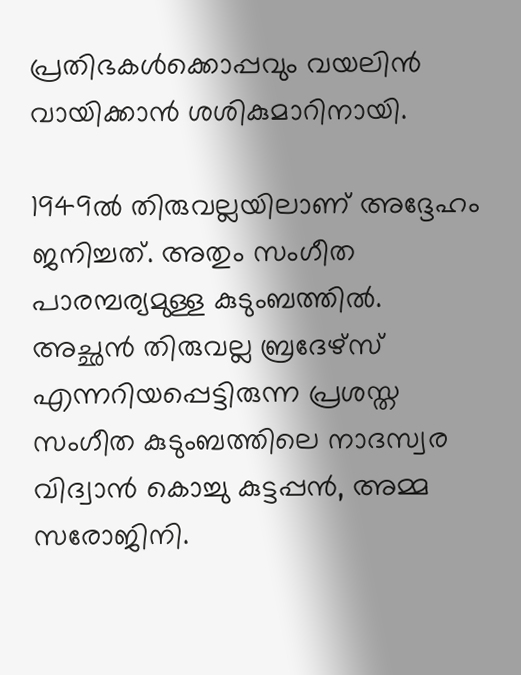പ്രതിഭകൾക്കൊപ്പവും വയലിൻ വായിക്കാൻ ശശികുമാറിനായി.

1949ൽ തിരുവല്ലയിലാണ് അദ്ദേഹം ജനിച്ചത്. അതും സംഗീത പാരമ്പര്യമുള്ള കുടുംബത്തിൽ. അച്ഛൻ തിരുവല്ല ബ്രദേഴ്സ് എന്നറിയപ്പെട്ടിരുന്ന പ്രശസ്ത സംഗീത കുടുംബത്തിലെ നാദസ്വര വിദ്വാൻ കൊച്ചു കുട്ടപ്പൻ, അമ്മ സരോജിനി.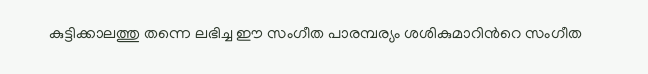കുട്ടിക്കാലത്തു തന്നെ ലഭിച്ച ഈ സംഗീത പാരമ്പര്യം ശശികുമാറിന്‍റെ സംഗീത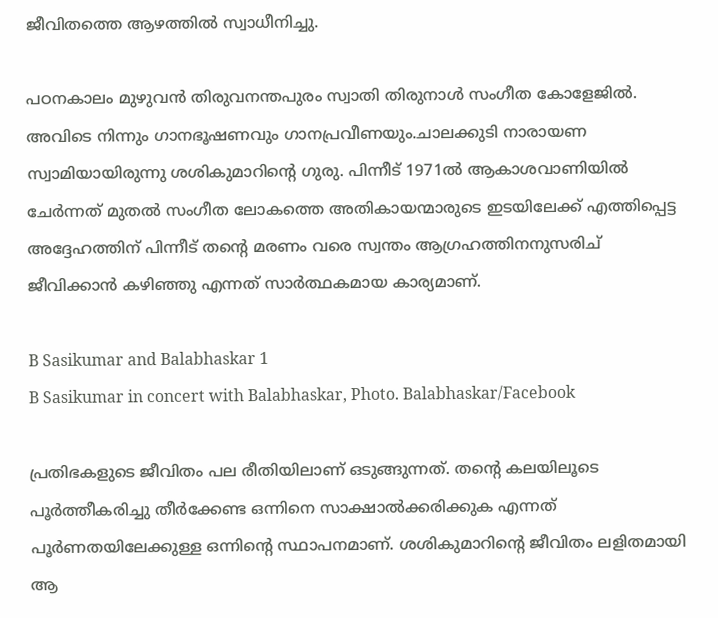ജീവിതത്തെ ആഴത്തിൽ സ്വാധീനിച്ചു.

പഠനകാലം മുഴുവൻ തിരുവനന്തപുരം സ്വാതി തിരുനാൾ സംഗീത കോളേജിൽ. അവിടെ നിന്നും ഗാനഭൂഷണവും ഗാനപ്രവീണയും.ചാലക്കുടി നാരായണ സ്വാമിയായിരുന്നു ശശികുമാറിന്‍റെ ഗുരു. പിന്നീട് 1971ൽ ആകാശവാണിയിൽ ചേർന്നത് മുതൽ സംഗീത ലോകത്തെ അതികായന്മാരുടെ ഇടയിലേക്ക് എത്തിപ്പെട്ട അദ്ദേഹത്തിന് പിന്നീട് തന്‍റെ മരണം വരെ സ്വന്തം ആഗ്രഹത്തിനനുസരിച് ജീവിക്കാൻ കഴിഞ്ഞു എന്നത് സാർത്ഥകമായ കാര്യമാണ്.

B Sasikumar and Balabhaskar 1
B Sasikumar in concert with Balabhaskar, Photo. Balabhaskar/Facebook

പ്രതിഭകളുടെ ജീവിതം പല രീതിയിലാണ് ഒടുങ്ങുന്നത്. തന്‍റെ കലയിലൂടെ പൂർത്തീകരിച്ചു തീർക്കേണ്ട ഒന്നിനെ സാക്ഷാൽക്കരിക്കുക എന്നത് പൂർണതയിലേക്കുള്ള ഒന്നിന്‍റെ സ്ഥാപനമാണ്. ശശികുമാറിന്‍റെ ജീവിതം ലളിതമായി ആ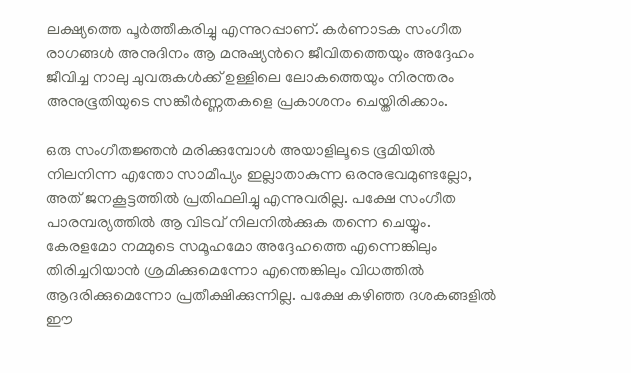ലക്ഷ്യത്തെ പൂർത്തീകരിച്ചു എന്നുറപ്പാണ്. കർണാടക സംഗീത രാഗങ്ങൾ അനുദിനം ആ മനുഷ്യന്‍റെ ജീവിതത്തെയും അദ്ദേഹം ജീവിച്ച നാലു ചുവരുകൾക്ക് ഉള്ളിലെ ലോകത്തെയും നിരന്തരം അനുഭൂതിയുടെ സങ്കീർണ്ണതകളെ പ്രകാശനം ചെയ്തിരിക്കാം.

ഒരു സംഗീതജ്ഞൻ മരിക്കുമ്പോൾ അയാളിലൂടെ ഭൂമിയിൽ നിലനിന്ന എന്തോ സാമീപ്യം ഇല്ലാതാകുന്ന ഒരനുഭവമുണ്ടല്ലോ, അത് ജനകൂട്ടത്തിൽ പ്രതിഫലിച്ചു എന്നുവരില്ല. പക്ഷേ സംഗീത പാരമ്പര്യത്തിൽ ആ വിടവ് നിലനിൽക്കുക തന്നെ ചെയ്യും. കേരളമോ നമ്മുടെ സമൂഹമോ അദ്ദേഹത്തെ എന്നെങ്കിലും തിരിച്ചറിയാൻ ശ്രമിക്കുമെന്നോ എന്തെങ്കിലും വിധത്തിൽ ആദരിക്കുമെന്നോ പ്രതീക്ഷിക്കുന്നില്ല. പക്ഷേ കഴിഞ്ഞ ദശകങ്ങളിൽ ഈ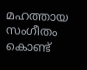മഹത്തായ സംഗീതം കൊണ്ട്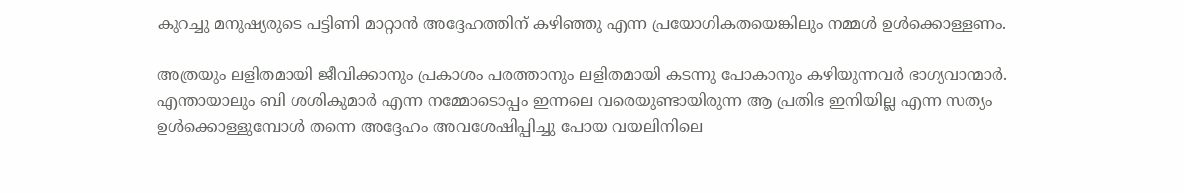കുറച്ചു മനുഷ്യരുടെ പട്ടിണി മാറ്റാൻ അദ്ദേഹത്തിന് കഴിഞ്ഞു എന്ന പ്രയോഗികതയെങ്കിലും നമ്മൾ ഉൾക്കൊള്ളണം.

അത്രയും ലളിതമായി ജീവിക്കാനും പ്രകാശം പരത്താനും ലളിതമായി കടന്നു പോകാനും കഴിയുന്നവർ ഭാഗ്യവാന്മാർ. എന്തായാലും ബി ശശികുമാർ എന്ന നമ്മോടൊപ്പം ഇന്നലെ വരെയുണ്ടായിരുന്ന ആ പ്രതിഭ ഇനിയില്ല എന്ന സത്യം ഉൾക്കൊള്ളുമ്പോൾ തന്നെ അദ്ദേഹം അവശേഷിപ്പിച്ചു പോയ വയലിനിലെ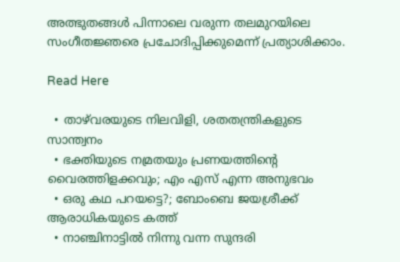അത്ഭുതങ്ങൾ പിന്നാലെ വരുന്ന തലമുറയിലെ സംഗീതജ്ഞരെ പ്രചോദിപ്പിക്കുമെന്ന് പ്രത്യാശിക്കാം.

Read Here

  • താഴ്‌വരയുടെ നിലവിളി, ശതതന്ത്രികളുടെ സാന്ത്വനം
  • ഭക്തിയുടെ നമ്രതയും പ്രണയത്തിന്റെ വൈരത്തിളക്കവും; എം എസ് എന്ന അനുഭവം
  • ഒരു കഥ പറയട്ടെ?; ബോംബെ ജയശ്രീക്ക് ആരാധികയുടെ കത്ത്
  • നാഞ്ചിനാട്ടില്‍ നിന്നു വന്ന സുന്ദരി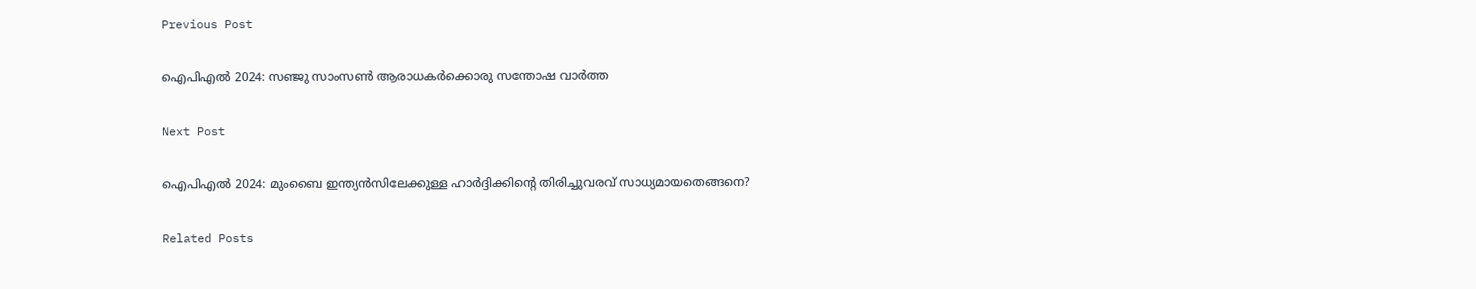Previous Post

ഐപിഎൽ 2024: സഞ്ജു സാംസൺ ആരാധകർക്കൊരു സന്തോഷ വാർത്ത

Next Post

ഐപിഎൽ 2024: മുംബൈ ഇന്ത്യൻസിലേക്കുള്ള ഹാർദ്ദിക്കിന്റെ തിരിച്ചുവരവ് സാധ്യമായതെങ്ങനെ?

Related Posts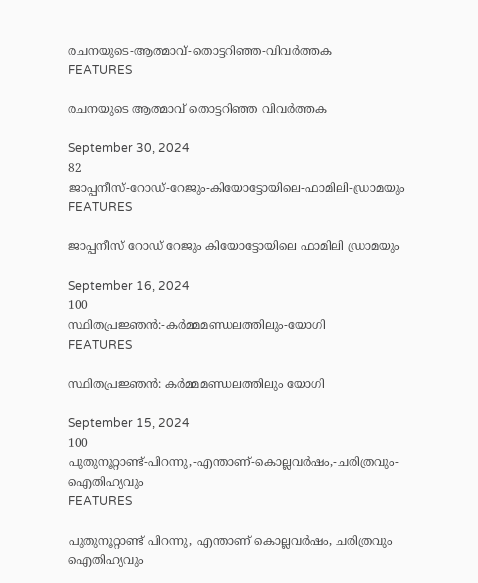രചനയുടെ-ആത്മാവ്-തൊട്ടറിഞ്ഞ-വിവർത്തക
FEATURES

രചനയുടെ ആത്മാവ് തൊട്ടറിഞ്ഞ വിവർത്തക

September 30, 2024
82
ജാപ്പനീസ്‌-റോഡ്‌-റേജും-കിയോട്ടോയിലെ-ഫാമിലി-ഡ്രാമയും
FEATURES

ജാപ്പനീസ്‌ റോഡ്‌ റേജും കിയോട്ടോയിലെ ഫാമിലി ഡ്രാമയും

September 16, 2024
100
സ്ഥിതപ്രജ്ഞൻ:-കർമ്മമണ്ഡലത്തിലും-യോഗി
FEATURES

സ്ഥിതപ്രജ്ഞൻ: കർമ്മമണ്ഡലത്തിലും യോഗി

September 15, 2024
100
പുതുനൂറ്റാണ്ട്-പിറന്നു,-എന്താണ്-കൊല്ലവർഷം,-ചരിത്രവും-ഐതിഹ്യവും
FEATURES

പുതുനൂറ്റാണ്ട് പിറന്നു, എന്താണ് കൊല്ലവർഷം, ചരിത്രവും ഐതിഹ്യവും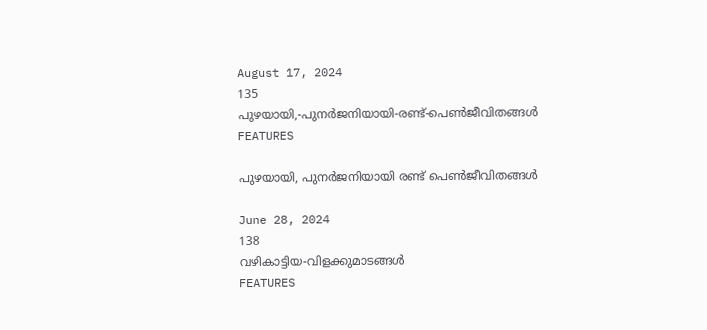August 17, 2024
135
പുഴയായി,-പുനർജനിയായി-രണ്ട്-പെൺജീവിതങ്ങൾ
FEATURES

പുഴയായി, പുനർജനിയായി രണ്ട് പെൺജീവിതങ്ങൾ

June 28, 2024
138
വഴികാട്ടിയ-വിളക്കുമാടങ്ങൾ
FEATURES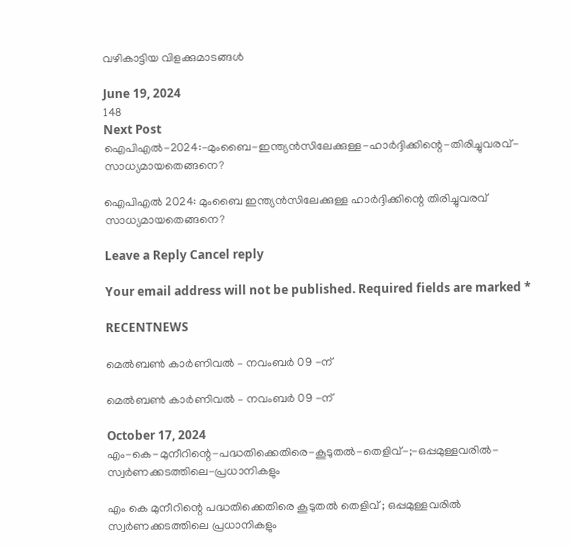വഴികാട്ടിയ വിളക്കുമാടങ്ങൾ

June 19, 2024
148
Next Post
ഐപിഎൽ-2024:-മുംബൈ-ഇന്ത്യൻസിലേക്കുള്ള-ഹാർദ്ദിക്കിന്റെ-തിരിച്ചുവരവ്-സാധ്യമായതെങ്ങനെ?

ഐപിഎൽ 2024: മുംബൈ ഇന്ത്യൻസിലേക്കുള്ള ഹാർദ്ദിക്കിന്റെ തിരിച്ചുവരവ് സാധ്യമായതെങ്ങനെ?

Leave a Reply Cancel reply

Your email address will not be published. Required fields are marked *

RECENTNEWS

മെൽബൺ കാർണിവൽ – നവംബർ 09 -ന്

മെൽബൺ കാർണിവൽ – നവംബർ 09 -ന്

October 17, 2024
എം-കെ-മുനീറിന്റെ-പദ്ധതിക്കെതിരെ-കൂടുതൽ-തെളിവ്‌-;-ഒപ്പമുള്ളവരിൽ-
സ്വർണക്കടത്തിലെ-പ്രധാനികളും

എം കെ മുനീറിന്റെ പദ്ധതിക്കെതിരെ കൂടുതൽ തെളിവ്‌ ; ഒപ്പമുള്ളവരിൽ
സ്വർണക്കടത്തിലെ പ്രധാനികളും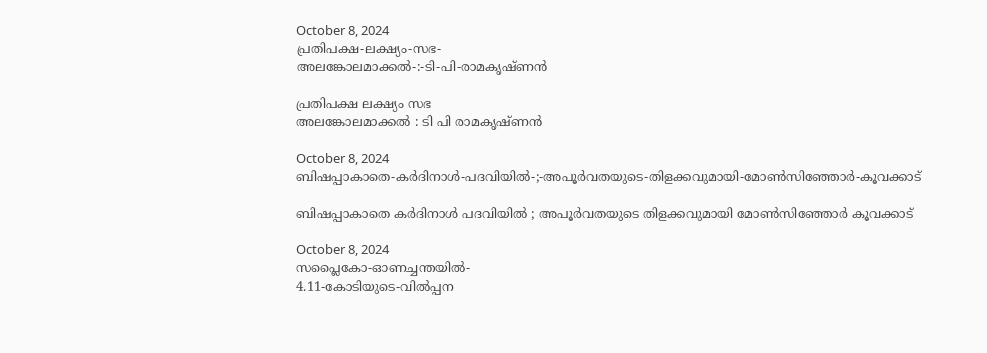October 8, 2024
പ്രതിപക്ഷ-ലക്ഷ്യം-സഭ-
അലങ്കോലമാക്കൽ-:-ടി-പി-രാമകൃഷ്‌ണൻ

പ്രതിപക്ഷ ലക്ഷ്യം സഭ
അലങ്കോലമാക്കൽ : ടി പി രാമകൃഷ്‌ണൻ

October 8, 2024
ബിഷപ്പാകാതെ-കർദിനാൾ-പദവിയിൽ-;-അപൂർവതയുടെ-തിളക്കവുമായി-മോൺസിഞ്ഞോർ-കൂവക്കാട്‌

ബിഷപ്പാകാതെ കർദിനാൾ പദവിയിൽ ; അപൂർവതയുടെ തിളക്കവുമായി മോൺസിഞ്ഞോർ കൂവക്കാട്‌

October 8, 2024
സപ്ലൈകോ-ഓണച്ചന്തയിൽ-
4.11-കോടിയുടെ-വിൽപ്പന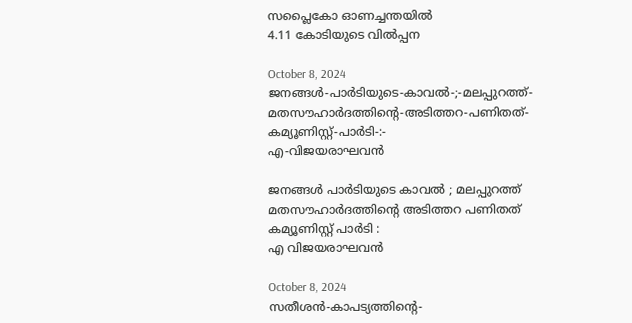സപ്ലൈകോ ഓണച്ചന്തയിൽ
4.11 കോടിയുടെ വിൽപ്പന

October 8, 2024
ജനങ്ങൾ-പാർടിയുടെ-കാവൽ-;-മലപ്പുറത്ത്-മതസൗഹാർദത്തിന്റെ-അടിത്തറ-പണിതത്-കമ്യൂണിസ്റ്റ്-പാർടി-:-
എ-വിജയരാഘവൻ

ജനങ്ങൾ പാർടിയുടെ കാവൽ ; മലപ്പുറത്ത് മതസൗഹാർദത്തിന്റെ അടിത്തറ പണിതത് കമ്യൂണിസ്റ്റ് പാർടി :
എ വിജയരാഘവൻ

October 8, 2024
സതീശൻ-കാപട്യത്തിന്റെ-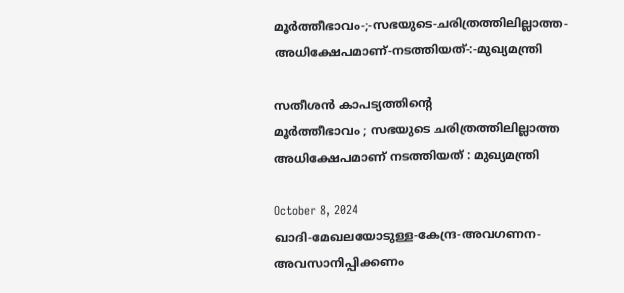മൂർത്തീഭാവം-;-സഭയുടെ-ചരിത്രത്തിലില്ലാത്ത-അധിക്ഷേപമാണ്‌-നടത്തിയത്‌-:-മുഖ്യമന്ത്രി

സതീശൻ കാപട്യത്തിന്റെ
മൂർത്തീഭാവം ; സഭയുടെ ചരിത്രത്തിലില്ലാത്ത അധിക്ഷേപമാണ്‌ നടത്തിയത്‌ : മുഖ്യമന്ത്രി

October 8, 2024
ഖാദി-മേഖലയോടുള്ള-കേന്ദ്ര-അവഗണന-അവസാനിപ്പിക്കണം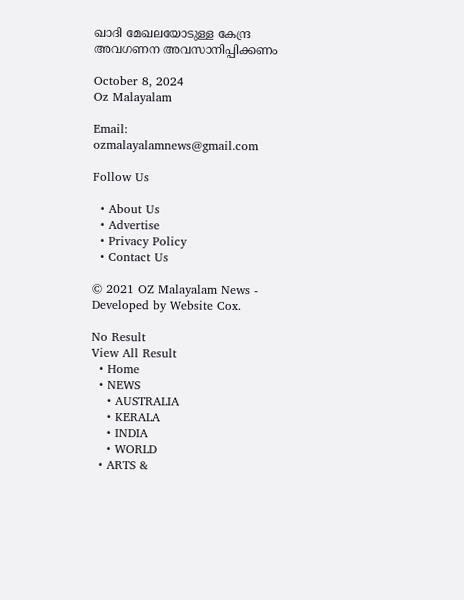ഖാദി മേഖലയോടുള്ള കേന്ദ്ര അവഗണന അവസാനിപ്പിക്കണം

October 8, 2024
Oz Malayalam

Email: ozmalayalamnews@gmail.com

Follow Us

  • About Us
  • Advertise
  • Privacy Policy
  • Contact Us

© 2021 OZ Malayalam News - Developed by Website Cox.

No Result
View All Result
  • Home
  • NEWS
    • AUSTRALIA
    • KERALA
    • INDIA
    • WORLD
  • ARTS &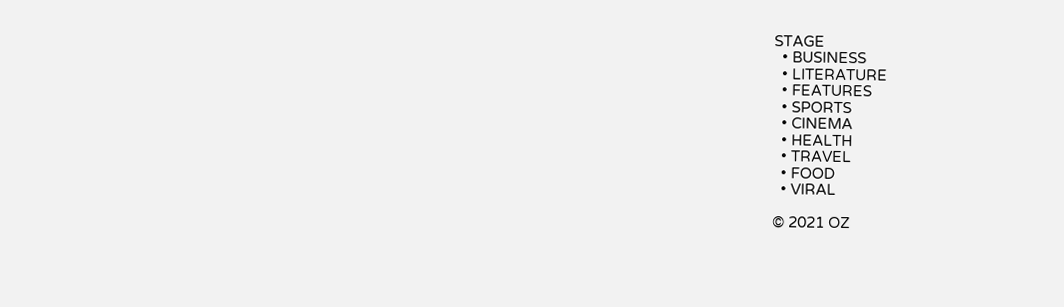STAGE
  • BUSINESS
  • LITERATURE
  • FEATURES
  • SPORTS
  • CINEMA
  • HEALTH
  • TRAVEL
  • FOOD
  • VIRAL

© 2021 OZ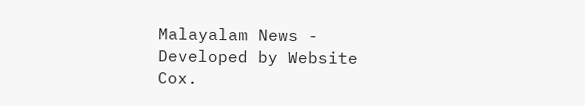Malayalam News - Developed by Website Cox.